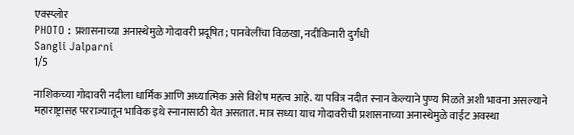एक्स्प्लोर
PHOTO : प्रशासनाच्या अनास्थेमुळे गोदावरी प्रदूषित; पानवेलींचा विळखा, नदीकिनारी दुर्गंधी
Sangli Jalparni
1/5

नाशिकच्या गोदावरी नदीला धार्मिक आणि अध्यात्मिक असे विशेष महत्व आहे. या पवित्र नदीत स्नान केल्याने पुण्य मिळते अशी भावना असल्याने महाराष्ट्रासह परराज्यातून भाविक इथे स्नानासाठी येत असतात. मात्र सध्या याच गोदावरीची प्रशासनाच्या अनास्थेमुळे वाईट अवस्था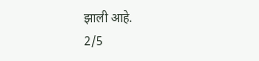झाली आहे.
2/5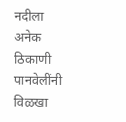नदीला अनेक ठिकाणी पानवेलींनी विळखा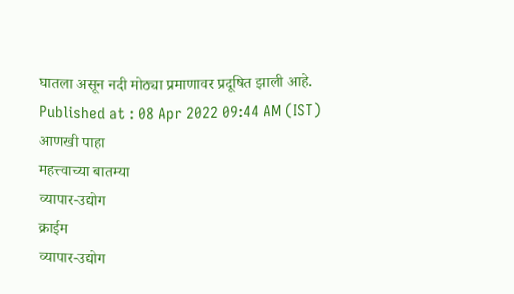घातला असून नदी मोठ्या प्रमाणावर प्रदूषित झाली आहे.
Published at : 08 Apr 2022 09:44 AM (IST)
आणखी पाहा
महत्त्वाच्या बातम्या
व्यापार-उद्योग
क्राईम
व्यापार-उद्योग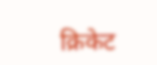क्रिकेट